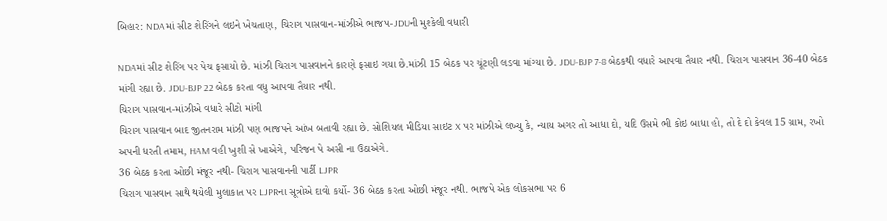બિહાર: NDAમાં સીટ શેરિંગને લઇને ખેચતાણ, ચિરાગ પાસવાન-માંઝીએ ભાજપ-JDUની મુશ્કેલી વધારી

NDAમાં સીટ શેરિંગ પર પેચ ફસાયો છે. માંઝી ચિરાગ પાસવાનને કારણે ફસાઇ ગયા છે.માંઝી 15 બેઠક પર ચૂંટણી લડવા માંગ્યા છે. JDU-BJP 7-8 બેઠકથી વધારે આપવા તૈયાર નથી. ચિરાગ પાસવાન 36-40 બેઠક માંગી રહ્યા છે. JDU-BJP 22 બેઠક કરતા વધુ આપવા તૈયાર નથી.
ચિરાગ પાસવાન-માંઝીએ વધારે સીટો માંગી
ચિરાગ પાસવાન બાદ જીતનરામ માંઝી પણ ભાજપને આંખ બતાવી રહ્યા છે. સોશિયલ મીડિયા સાઇટ X પર માંઝીએ લખ્યુ કે, ન્યાય અગર તો આધા દો, યદિ ઉસમે ભી કોઇ બાધા હો, તો દે દો કેવલ 15 ગ્રામ, રખો અપની ધરતી તમામ, HAM વહી ખુશી સે ખાએગે, પરિજન પે અસી ના ઉઠાએગે.
36 બેઠક કરતા ઓછી મંજૂર નથી- ચિરાગ પાસવાનની પાર્ટી LJPR
ચિરાગ પાસવાન સાથે થયેલી મુલાકાત પર LJPRના સૂત્રોએ દાવો કર્યો- 36 બેઠક કરતા ઓછી મંજૂર નથી. ભાજપે એક લોકસભા પર 6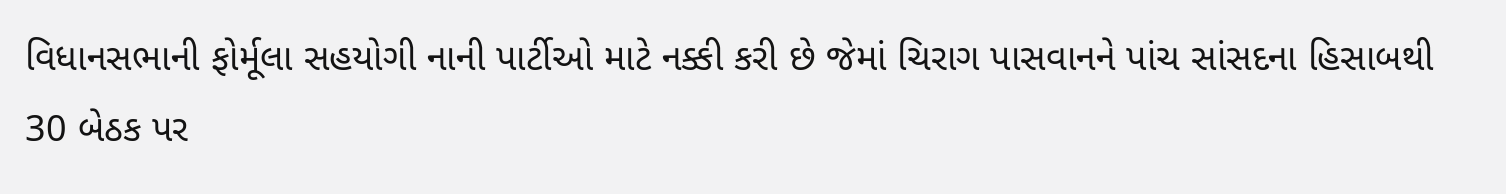વિધાનસભાની ફોર્મૂલા સહયોગી નાની પાર્ટીઓ માટે નક્કી કરી છે જેમાં ચિરાગ પાસવાનને પાંચ સાંસદના હિસાબથી 30 બેઠક પર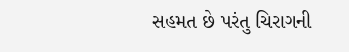સહમત છે પરંતુ ચિરાગની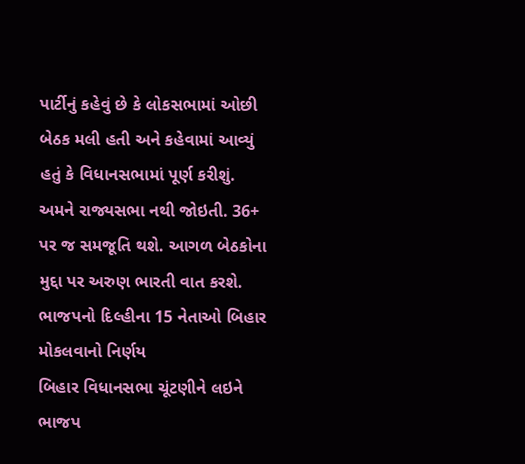પાર્ટીનું કહેવું છે કે લોકસભામાં ઓછી બેઠક મલી હતી અને કહેવામાં આવ્યું હતું કે વિધાનસભામાં પૂર્ણ કરીશું. અમને રાજ્યસભા નથી જોઇતી. 36+ પર જ સમજૂતિ થશે. આગળ બેઠકોના મુદ્દા પર અરુણ ભારતી વાત કરશે.
ભાજપનો દિલ્હીના 15 નેતાઓ બિહાર મોકલવાનો નિર્ણય
બિહાર વિધાનસભા ચૂંટણીને લઇને ભાજપ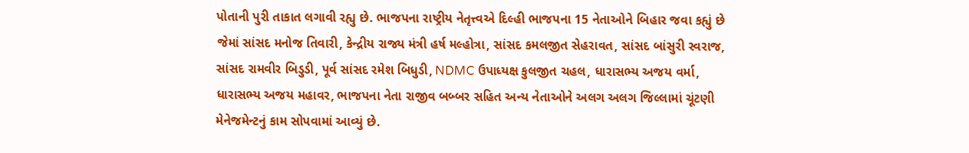પોતાની પુરી તાકાત લગાવી રહ્યુ છે. ભાજપના રાષ્ટ્રીય નેતૃત્ત્વએ દિલ્હી ભાજપના 15 નેતાઓને બિહાર જવા કહ્યું છે જેમાં સાંસદ મનોજ તિવારી, કેન્દ્રીય રાજ્ય મંત્રી હર્ષ મલ્હોત્રા, સાંસદ કમલજીત સેહરાવત, સાંસદ બાંસુરી સ્વરાજ, સાંસદ રામવીર બિડુડી, પૂર્વ સાંસદ રમેશ બિધુડી, NDMC ઉપાધ્યક્ષ કુલજીત ચહલ, ધારાસભ્ય અજય વર્મા, ધારાસભ્ય અજય મહાવર, ભાજપના નેતા રાજીવ બબ્બર સહિત અન્ય નેતાઓને અલગ અલગ જિલ્લામાં ચૂંટણી મેનેજમેન્ટનું કામ સોપવામાં આવ્યું છે.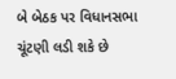બે બેઠક પર વિધાનસભા ચૂંટણી લડી શકે છે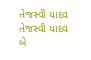તેજસ્વી યાદવ
તેજસ્વી યાદવ બે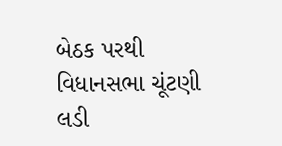બેઠક પરથી વિધાનસભા ચૂંટણી લડી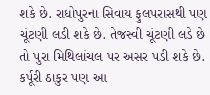શકે છે. રાધોપુરના સિવાય ફુલપરાસથી પણ ચૂંટણી લડી શકે છે. તેજસ્વી ચૂંટણી લડે છે તો પુરા મિથિલાંચલ પર અસર પડી શકે છે. કર્પૂરી ઠાકુર પણ આ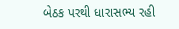બેઠક પરથી ધારાસભ્ય રહી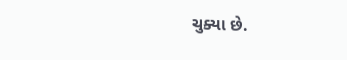ચુક્યા છે.